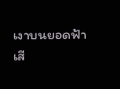เงาบนยอดฟ้า
เสี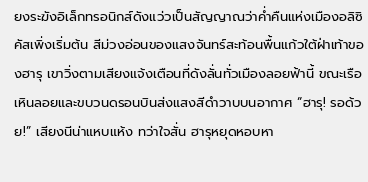ยงระฆังอิเล็กทรอนิกส์ดังแว่วเป็นสัญญาณว่าค่ำคืนแห่งเมืองอลิซิคัสเพิ่งเริ่มต้น สีม่วงอ่อนของแสงจันทร์สะท้อนพื้นแก้วใต้ฝ่าเท้าของฮารุ เขาวิ่งตามเสียงแจ้งเตือนที่ดังลั่นทั่วเมืองลอยฟ้านี้ ขณะเรือเหินลอยและขบวนดรอนบินส่งแสงสีดำวาบบนอากาศ “ฮารุ! รอด้วย!” เสียงนีน่าแหบแห้ง ทว่าใจสั่น ฮารุหยุดหอบหา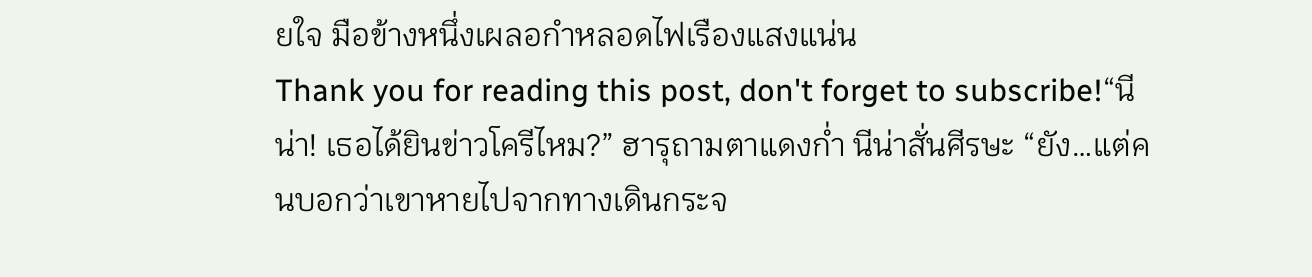ยใจ มือข้างหนึ่งเผลอกำหลอดไฟเรืองแสงแน่น
Thank you for reading this post, don't forget to subscribe!“นีน่า! เธอได้ยินข่าวโครีไหม?” ฮารุถามตาแดงก่ำ นีน่าสั่นศีรษะ “ยัง…แต่คนบอกว่าเขาหายไปจากทางเดินกระจ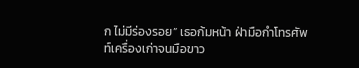ก ไม่มีร่องรอย” เธอก้มหน้า ฝ่ามือกำโทรศัพท์เครื่องเก่าจนมือขาว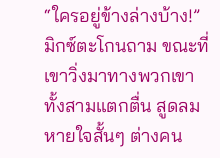“ใครอยู่ข้างล่างบ้าง!” มิกซ์ตะโกนถาม ขณะที่เขาวิ่งมาทางพวกเขา ทั้งสามแตกตื่น สูดลมหายใจสั้นๆ ต่างคน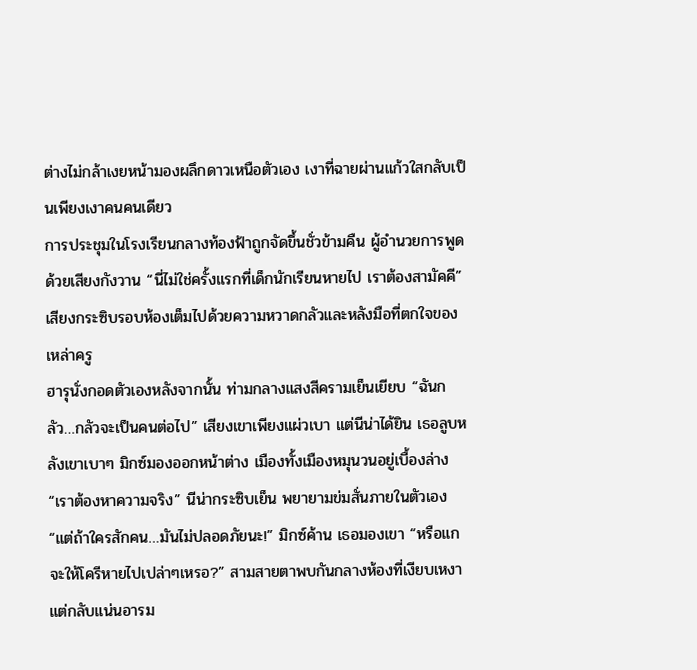ต่างไม่กล้าเงยหน้ามองผลึกดาวเหนือตัวเอง เงาที่ฉายผ่านแก้วใสกลับเป็นเพียงเงาคนคนเดียว
การประชุมในโรงเรียนกลางท้องฟ้าถูกจัดขึ้นชั่วข้ามคืน ผู้อำนวยการพูดด้วยเสียงกังวาน “นี่ไม่ใช่ครั้งแรกที่เด็กนักเรียนหายไป เราต้องสามัคคี” เสียงกระซิบรอบห้องเต็มไปด้วยความหวาดกลัวและหลังมือที่ตกใจของเหล่าครู
ฮารุนั่งกอดตัวเองหลังจากนั้น ท่ามกลางแสงสีครามเย็นเยียบ “ฉันกลัว…กลัวจะเป็นคนต่อไป” เสียงเขาเพียงแผ่วเบา แต่นีน่าได้ยิน เธอลูบหลังเขาเบาๆ มิกซ์มองออกหน้าต่าง เมืองทั้งเมืองหมุนวนอยู่เบื้องล่าง
“เราต้องหาความจริง” นีน่ากระซิบเย็น พยายามข่มสั่นภายในตัวเอง “แต่ถ้าใครสักคน…มันไม่ปลอดภัยนะ!” มิกซ์ค้าน เธอมองเขา “หรือแกจะให้โครีหายไปเปล่าๆเหรอ?” สามสายตาพบกันกลางห้องที่เงียบเหงาแต่กลับแน่นอารม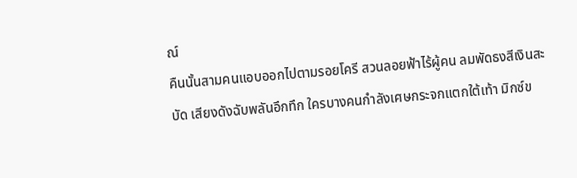ณ์
คืนนั้นสามคนแอบออกไปตามรอยโครี สวนลอยฟ้าไร้ผู้คน ลมพัดธงสีเงินสะบัด เสียงดังฉับพลันอึกทึก ใครบางคนกำลังเศษกระจกแตกใต้เท้า มิกซ์ข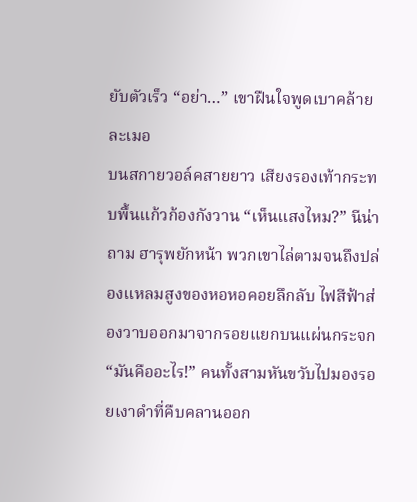ยับตัวเร็ว “อย่า…” เขาฝืนใจพูดเบาคล้ายละเมอ
บนสกายวอล์คสายยาว เสียงรองเท้ากระทบพื้นแก้วก้องกังวาน “เห็นแสงไหม?” นีน่าถาม ฮารุพยักหน้า พวกเขาไล่ตามจนถึงปล่องแหลมสูงของหอหอคอยลึกลับ ไฟสีฟ้าส่องวาบออกมาจากรอยแยกบนแผ่นกระจก “มันคืออะไร!” คนทั้งสามหันขวับไปมองรอยเงาดำที่คืบคลานออก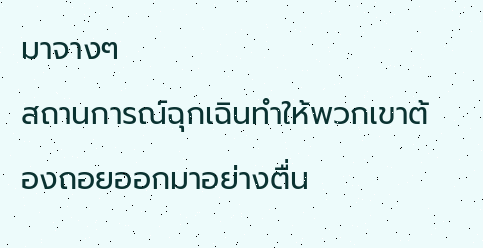มาจางๆ
สถานการณ์ฉุกเฉินทำให้พวกเขาต้องถอยออกมาอย่างตื่น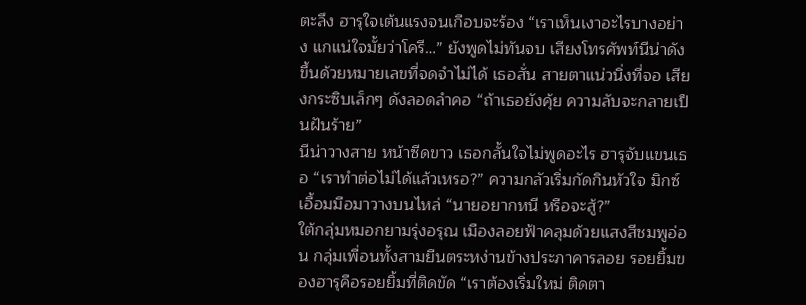ตะลึง ฮารุใจเต้นแรงจนเกือบจะร้อง “เราเห็นเงาอะไรบางอย่าง แกแน่ใจมั้ยว่าโครี…” ยังพูดไม่ทันจบ เสียงโทรศัพท์นีน่าดังขึ้นด้วยหมายเลขที่จดจำไม่ได้ เธอสั่น สายตาแน่วนิ่งที่จอ เสียงกระซิบเล็กๆ ดังลอดลำคอ “ถ้าเธอยังคุ้ย ความลับจะกลายเป็นฝันร้าย”
นีน่าวางสาย หน้าซีดขาว เธอกลั้นใจไม่พูดอะไร ฮารุจับแขนเธอ “เราทำต่อไม่ได้แล้วเหรอ?” ความกลัวเริ่มกัดกินหัวใจ มิกซ์เอื้อมมือมาวางบนไหล่ “นายอยากหนี หรือจะสู้?”
ใต้กลุ่มหมอกยามรุ่งอรุณ เมืองลอยฟ้าคลุมด้วยแสงสีชมพูอ่อน กลุ่มเพื่อนทั้งสามยืนตระหง่านข้างประภาคารลอย รอยยิ้มของฮารุคือรอยยิ้มที่ติดขัด “เราต้องเริ่มใหม่ ติดตา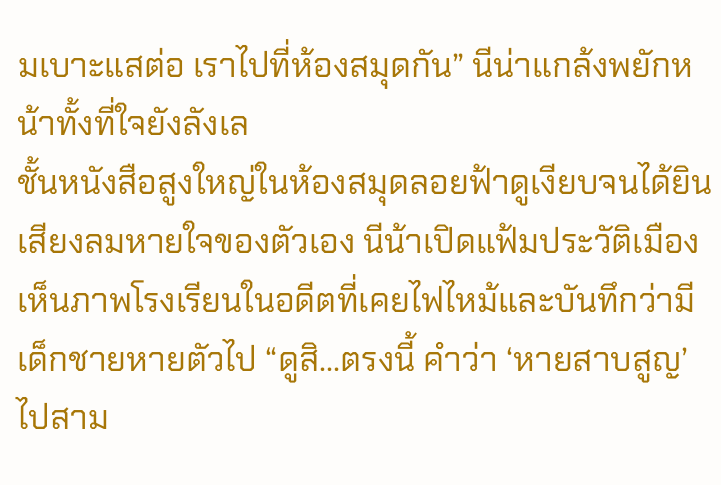มเบาะแสต่อ เราไปที่ห้องสมุดกัน” นีน่าแกล้งพยักหน้าทั้งที่ใจยังลังเล
ชั้นหนังสือสูงใหญ่ในห้องสมุดลอยฟ้าดูเงียบจนได้ยินเสียงลมหายใจของตัวเอง นีน้าเปิดแฟ้มประวัติเมือง เห็นภาพโรงเรียนในอดีตที่เคยไฟไหม้และบันทึกว่ามีเด็กชายหายตัวไป “ดูสิ…ตรงนี้ คำว่า ‘หายสาบสูญ’ ไปสาม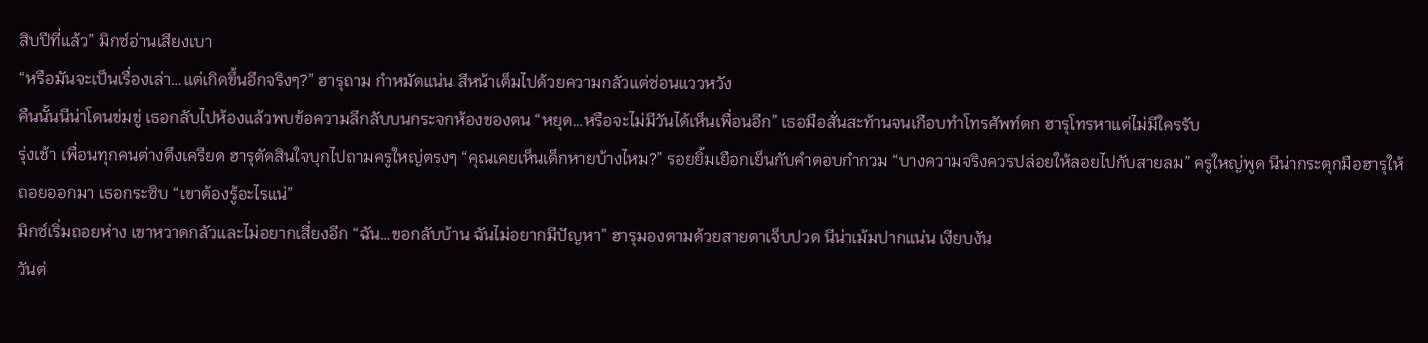สิบปีที่แล้ว” มิกซ์อ่านเสียงเบา
“หรือมันจะเป็นเรื่องเล่า…แต่เกิดขึ้นอีกจริงๆ?” ฮารุถาม กำหมัดแน่น สีหน้าเต็มไปด้วยความกลัวแต่ซ่อนแววหวัง
คืนนั้นนีน่าโดนข่มขู่ เธอกลับไปห้องแล้วพบข้อความลึกลับบนกระจกห้องของตน “หยุด…หรือจะไม่มีวันได้เห็นเพื่อนอีก” เธอมือสั่นสะท้านจนเกือบทำโทรศัพท์ตก ฮารุโทรหาแต่ไม่มีใครรับ
รุ่งเช้า เพื่อนทุกคนต่างตึงเครียด ฮารุตัดสินใจบุกไปถามครูใหญ่ตรงๆ “คุณเคยเห็นเด็กหายบ้างไหม?” รอยยิ้มเยือกเย็นกับคำตอบกำกวม “บางความจริงควรปล่อยให้ลอยไปกับสายลม” ครูใหญ่พูด นีน่ากระตุกมือฮารุให้ถอยออกมา เธอกระซิบ “เขาต้องรู้อะไรแน่”
มิกซ์เริ่มถอยห่าง เขาหวาดกลัวและไม่อยากเสี่ยงอีก “ฉัน…ขอกลับบ้าน ฉันไม่อยากมีปัญหา” ฮารุมองตามด้วยสายตาเจ็บปวด นีน่าเม้มปากแน่น เงียบงัน
วันต่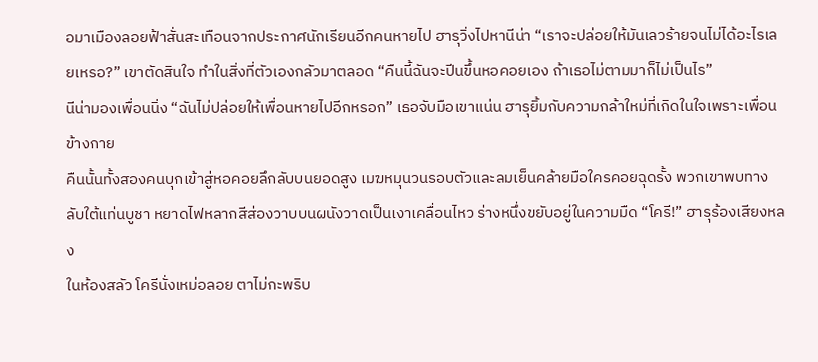อมาเมืองลอยฟ้าสั่นสะเทือนจากประกาศนักเรียนอีกคนหายไป ฮารุวิ่งไปหานีน่า “เราจะปล่อยให้มันเลวร้ายจนไม่ได้อะไรเลยเหรอ?” เขาตัดสินใจ ทำในสิ่งที่ตัวเองกลัวมาตลอด “คืนนี้ฉันจะปีนขึ้นหอคอยเอง ถ้าเธอไม่ตามมาก็ไม่เป็นไร”
นีน่ามองเพื่อนนิ่ง “ฉันไม่ปล่อยให้เพื่อนหายไปอีกหรอก” เธอจับมือเขาแน่น ฮารุยิ้มกับความกล้าใหม่ที่เกิดในใจเพราะเพื่อนข้างกาย
คืนนั้นทั้งสองคนบุกเข้าสู่หอคอยลึกลับบนยอดสูง เมฆหมุนวนรอบตัวและลมเย็นคล้ายมือใครคอยฉุดรั้ง พวกเขาพบทางลับใต้แท่นบูชา หยาดไฟหลากสีส่องวาบบนผนังวาดเป็นเงาเคลื่อนไหว ร่างหนึ่งขยับอยู่ในความมืด “โครี!” ฮารุร้องเสียงหลง
ในห้องสลัว โครีนั่งเหม่อลอย ตาไม่กะพริบ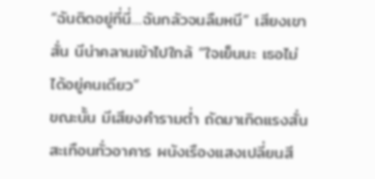“ฉันติดอยู่ที่นี่…ฉันกลัวจนลืมหนี” เสียงเขาสั่น นีน่าคลานเข้าไปใกล้ “ใจเย็นนะ เธอไม่ได้อยู่คนเดียว”
ขณะนั้น มีเสียงคำรามต่ำ ถัดมาเกิดแรงสั่นสะเทือนทั่วอาคาร ผนังเรืองแสงเปลี่ยนสี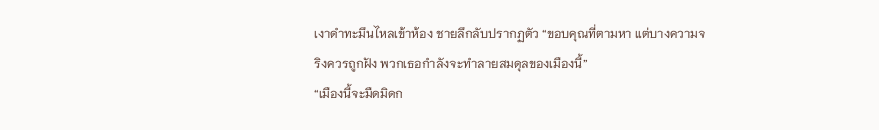เงาดำทะมึนไหลเข้าห้อง ชายลึกลับปรากฏตัว “ขอบคุณที่ตามหา แต่บางความจริงควรถูกฝัง พวกเธอกำลังจะทำลายสมดุลของเมืองนี้”
“เมืองนี้จะมืดมิดก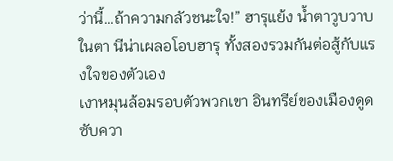ว่านี้…ถ้าความกลัวชนะใจ!” ฮารุแย้ง น้ำตาวูบวาบในตา นีน่าเผลอโอบฮารุ ทั้งสองรวมกันต่อสู้กับแรงใจของตัวเอง
เงาหมุนล้อมรอบตัวพวกเขา อินทรีย์ของเมืองดูดซับควา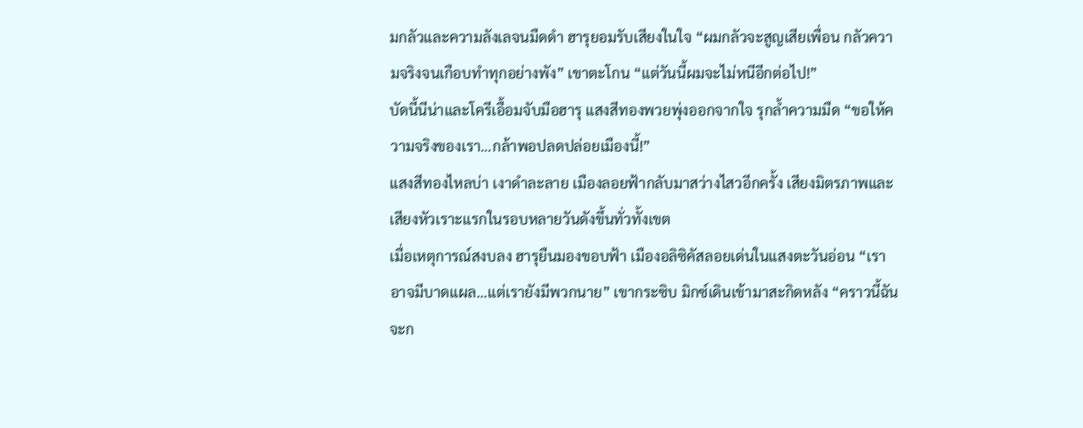มกลัวและความลังเลจนมืดดำ ฮารุยอมรับเสียงในใจ “ผมกลัวจะสูญเสียเพื่อน กลัวความจริงจนเกือบทำทุกอย่างพัง” เขาตะโกน “แต่วันนี้ผมจะไม่หนีอีกต่อไป!”
บัดนี้นีน่าและโครีเอื้อมจับมือฮารุ แสงสีทองพวยพุ่งออกจากใจ รุกล้ำความมืด “ขอให้ความจริงของเรา…กล้าพอปลดปล่อยเมืองนี้!”
แสงสีทองไหลบ่า เงาดำละลาย เมืองลอยฟ้ากลับมาสว่างไสวอีกครั้ง เสียงมิตรภาพและเสียงหัวเราะแรกในรอบหลายวันดังขึ้นทั่วทั้งเขต
เมื่อเหตุการณ์สงบลง ฮารุยืนมองขอบฟ้า เมืองอลิซิคัสลอยเด่นในแสงตะวันอ่อน “เราอาจมีบาดแผล…แต่เรายังมีพวกนาย” เขากระซิบ มิกซ์เดินเข้ามาสะกิดหลัง “คราวนี้ฉันจะก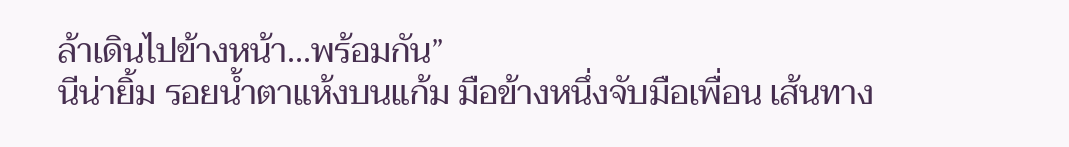ล้าเดินไปข้างหน้า…พร้อมกัน”
นีน่ายิ้ม รอยน้ำตาแห้งบนแก้ม มือข้างหนึ่งจับมือเพื่อน เส้นทาง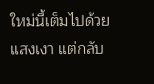ใหม่นี้เต็มไปด้วยแสงเงา แต่กลับ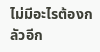ไม่มีอะไรต้องกลัวอีก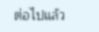ต่อไปแล้ว